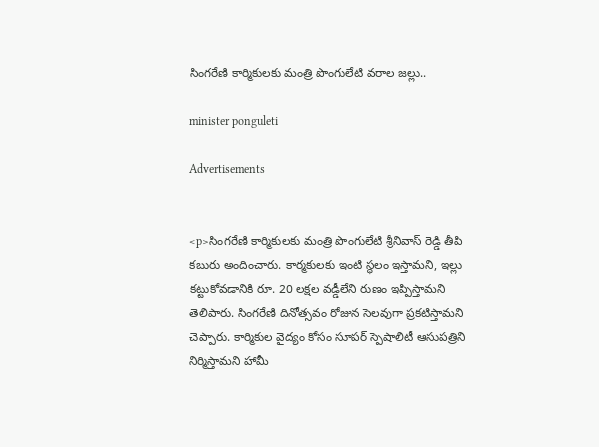సింగరేణి కార్మికులకు మంత్రి పొంగులేటి వరాల జల్లు..

minister ponguleti

Advertisements


<p>సింగరేణి కార్మికులకు మంత్రి పొంగులేటి శ్రీనివాస్ రెడ్డి తీపి కబురు అందించారు. కార్మకులకు ఇంటి స్థలం ఇస్తామని, ఇల్లు కట్టుకోవడానికి రూ. 20 లక్షల వడ్డీలేని రుణం ఇప్పిస్తామని తెలిపారు. సింగరేణి దినోత్సవం రోజున సెలవుగా ప్రకటిస్తామని చెప్పారు. కార్మికుల వైద్యం కోసం సూపర్ స్పెషాలిటీ ఆసుపత్రిని నిర్మిస్తామని హామీ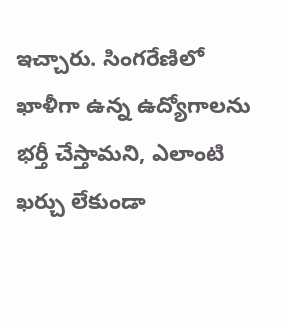ఇచ్చారు. సింగరేణిలో ఖాళీగా ఉన్న ఉద్యోగాలను భర్తీ చేస్తామని, ఎలాంటి ఖర్చు లేకుండా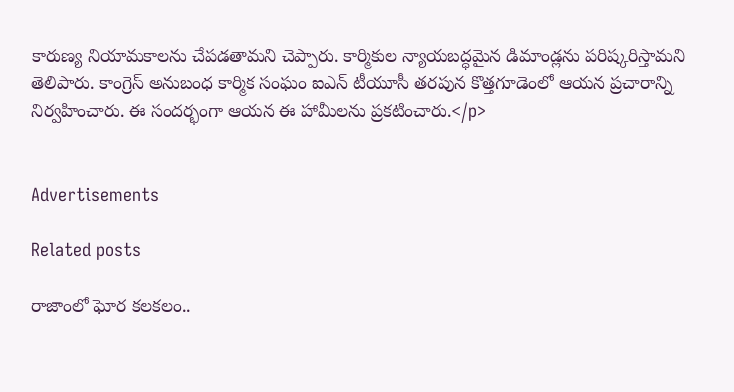కారుణ్య నియామకాలను చేపడతామని చెప్పారు. కార్మికుల న్యాయబద్ధమైన డిమాండ్లను పరిష్కరిస్తామని తెలిపారు. కాంగ్రెస్ అనుబంధ కార్మిక సంఘం ఐఎన్ టీయూసీ తరపున కొత్తగూడెంలో ఆయన ప్రచారాన్ని నిర్వహించారు. ఈ సందర్భంగా ఆయన ఈ హామీలను ప్రకటించారు.</p>


Advertisements

Related posts

రాజాంలో ఘోర కలకలం..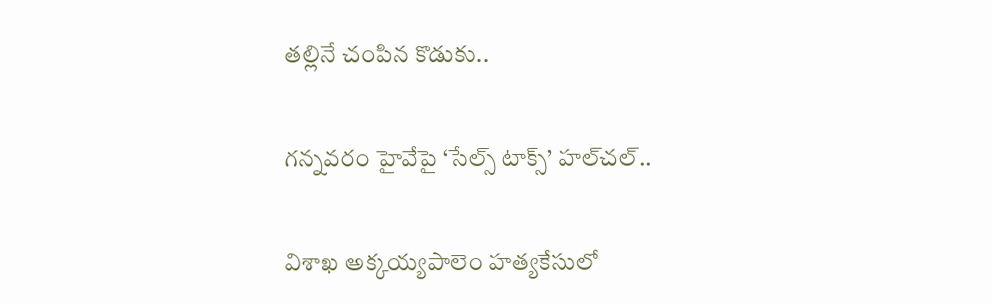తల్లినే చంపిన కొడుకు..

గన్నవరం హైవేపై ‘సేల్స్ టాక్స్’ హల్‌చల్..

విశాఖ అక్కయ్యపాలెం హత్యకేసులో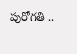పురోగతి ..